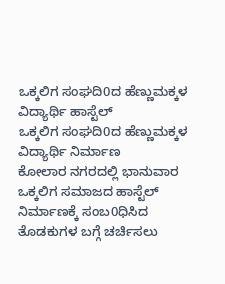ಒಕ್ಕಲಿಗ ಸಂಘದಿ0ದ ಹೆಣ್ಣುಮಕ್ಕಳ ವಿದ್ಯಾರ್ಥಿ ಹಾಸ್ಟೆಲ್
ಒಕ್ಕಲಿಗ ಸಂಘದಿ0ದ ಹೆಣ್ಣುಮಕ್ಕಳ ವಿದ್ಯಾರ್ಥಿ ನಿರ್ಮಾಣ
ಕೋಲಾರ ನಗರದಲ್ಲಿ ಭಾನುವಾರ ಒಕ್ಕಲಿಗ ಸಮಾಜದ ಹಾಸ್ಟೆಲ್ ನಿರ್ಮಾಣಕ್ಕೆ ಸಂಬ0ಧಿಸಿದ ತೊಡಕುಗಳ ಬಗ್ಗೆ ಚರ್ಚಿಸಲು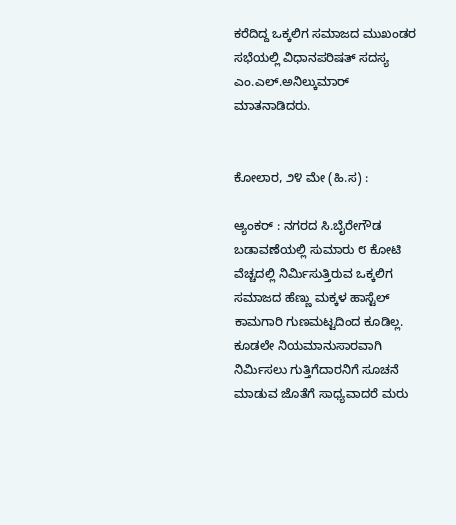ಕರೆದಿದ್ದ ಒಕ್ಕಲಿಗ ಸಮಾಜದ ಮುಖಂಡರ ಸಭೆಯಲ್ಲಿ ವಿಧಾನಪರಿಷತ್ ಸದಸ್ಯ ಎಂ.ಎಲ್.ಅನಿಲ್ಕುಮಾರ್ ಮಾತನಾಡಿದರು.


ಕೋಲಾರ, ೨೪ ಮೇ (ಹಿ.ಸ) :

ಆ್ಯಂಕರ್ : ನಗರದ ಸಿ.ಬೈರೇಗೌಡ ಬಡಾವಣೆಯಲ್ಲಿ ಸುಮಾರು ೮ ಕೋಟಿ ವೆಚ್ಚದಲ್ಲಿ ನಿರ್ಮಿಸುತ್ತಿರುವ ಒಕ್ಕಲಿಗ ಸಮಾಜದ ಹೆಣ್ಣು ಮಕ್ಕಳ ಹಾಸ್ಟೆಲ್ ಕಾಮಗಾರಿ ಗುಣಮಟ್ಟದಿಂದ ಕೂಡಿಲ್ಲ. ಕೂಡಲೇ ನಿಯಮಾನುಸಾರವಾಗಿ ನಿರ್ಮಿಸಲು ಗುತ್ತಿಗೆದಾರನಿಗೆ ಸೂಚನೆ ಮಾಡುವ ಜೊತೆಗೆ ಸಾಧ್ಯವಾದರೆ ಮರು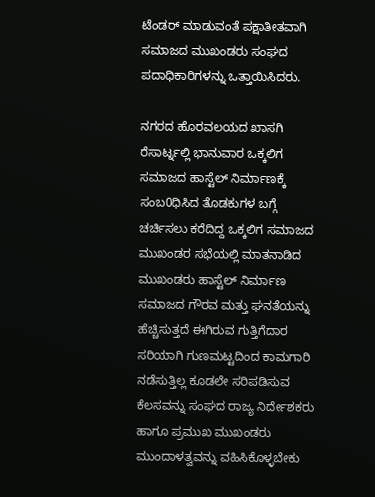ಟೆಂಡರ್ ಮಾಡುವಂತೆ ಪಕ್ಷಾತೀತವಾಗಿ ಸಮಾಜದ ಮುಖಂಡರು ಸಂಘದ ಪದಾಧಿಕಾರಿಗಳನ್ನು ಒತ್ತಾಯಿಸಿದರು.

ನಗರದ ಹೊರವಲಯದ ಖಾಸಗಿ ರೆಸಾರ್ಟ್ನಲ್ಲಿ ಭಾನುವಾರ ಒಕ್ಕಲಿಗ ಸಮಾಜದ ಹಾಸ್ಟೆಲ್ ನಿರ್ಮಾಣಕ್ಕೆ ಸಂಬ0ಧಿಸಿದ ತೊಡಕುಗಳ ಬಗ್ಗೆ ಚರ್ಚಿಸಲು ಕರೆದಿದ್ದ ಒಕ್ಕಲಿಗ ಸಮಾಜದ ಮುಖಂಡರ ಸಭೆಯಲ್ಲಿ ಮಾತನಾಡಿದ ಮುಖಂಡರು ಹಾಸ್ಟೆಲ್ ನಿರ್ಮಾಣ ಸಮಾಜದ ಗೌರವ ಮತ್ತು ಘನತೆಯನ್ನು ಹೆಚ್ಚಿಸುತ್ತದೆ ಈಗಿರುವ ಗುತ್ತಿಗೆದಾರ ಸರಿಯಾಗಿ ಗುಣಮಟ್ಟದಿಂದ ಕಾಮಗಾರಿ ನಡೆಸುತ್ತಿಲ್ಲ ಕೂಡಲೇ ಸರಿಪಡಿಸುವ ಕೆಲಸವನ್ನು ಸಂಘದ ರಾಜ್ಯ ನಿರ್ದೇಶಕರು ಹಾಗೂ ಪ್ರಮುಖ ಮುಖಂಡರು ಮುಂದಾಳತ್ವವನ್ನು ವಹಿಸಿಕೊಳ್ಳಬೇಕು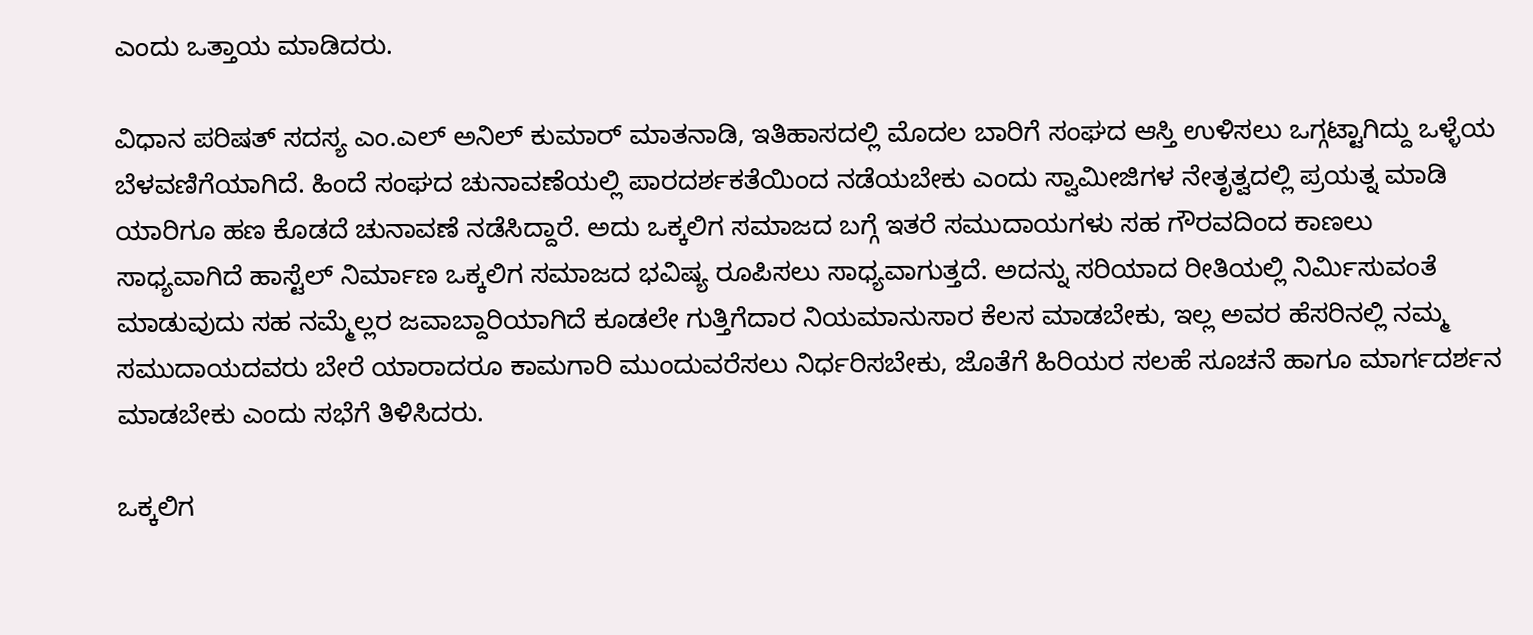ಎಂದು ಒತ್ತಾಯ ಮಾಡಿದರು.

ವಿಧಾನ ಪರಿಷತ್ ಸದಸ್ಯ ಎಂ.ಎಲ್ ಅನಿಲ್ ಕುಮಾರ್ ಮಾತನಾಡಿ, ಇತಿಹಾಸದಲ್ಲಿ ಮೊದಲ ಬಾರಿಗೆ ಸಂಘದ ಆಸ್ತಿ ಉಳಿಸಲು ಒಗ್ಗಟ್ಟಾಗಿದ್ದು ಒಳ್ಳೆಯ ಬೆಳವಣಿಗೆಯಾಗಿದೆ. ಹಿಂದೆ ಸಂಘದ ಚುನಾವಣೆಯಲ್ಲಿ ಪಾರದರ್ಶಕತೆಯಿಂದ ನಡೆಯಬೇಕು ಎಂದು ಸ್ವಾಮೀಜಿಗಳ ನೇತೃತ್ವದಲ್ಲಿ ಪ್ರಯತ್ನ ಮಾಡಿ ಯಾರಿಗೂ ಹಣ ಕೊಡದೆ ಚುನಾವಣೆ ನಡೆಸಿದ್ದಾರೆ. ಅದು ಒಕ್ಕಲಿಗ ಸಮಾಜದ ಬಗ್ಗೆ ಇತರೆ ಸಮುದಾಯಗಳು ಸಹ ಗೌರವದಿಂದ ಕಾಣಲು ಸಾಧ್ಯವಾಗಿದೆ ಹಾಸ್ಟೆಲ್ ನಿರ್ಮಾಣ ಒಕ್ಕಲಿಗ ಸಮಾಜದ ಭವಿಷ್ಯ ರೂಪಿಸಲು ಸಾಧ್ಯವಾಗುತ್ತದೆ. ಅದನ್ನು ಸರಿಯಾದ ರೀತಿಯಲ್ಲಿ ನಿರ್ಮಿಸುವಂತೆ ಮಾಡುವುದು ಸಹ ನಮ್ಮೆಲ್ಲರ ಜವಾಬ್ದಾರಿಯಾಗಿದೆ ಕೂಡಲೇ ಗುತ್ತಿಗೆದಾರ ನಿಯಮಾನುಸಾರ ಕೆಲಸ ಮಾಡಬೇಕು, ಇಲ್ಲ ಅವರ ಹೆಸರಿನಲ್ಲಿ ನಮ್ಮ ಸಮುದಾಯದವರು ಬೇರೆ ಯಾರಾದರೂ ಕಾಮಗಾರಿ ಮುಂದುವರೆಸಲು ನಿರ್ಧರಿಸಬೇಕು, ಜೊತೆಗೆ ಹಿರಿಯರ ಸಲಹೆ ಸೂಚನೆ ಹಾಗೂ ಮಾರ್ಗದರ್ಶನ ಮಾಡಬೇಕು ಎಂದು ಸಭೆಗೆ ತಿಳಿಸಿದರು.

ಒಕ್ಕಲಿಗ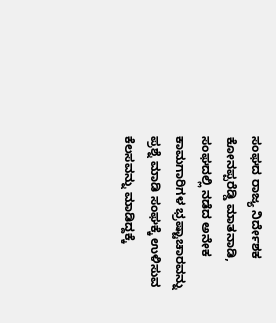ಸಂಘದ ರಾಜ್ಯ ನಿರ್ದೇಶಕ ಕೋನಪ್ಪರೆಡ್ಡಿ ಮಾತನಾಡಿ, ಸಂಘದಲ್ಲಿ ನಡೆದ ಅನೇಕ ಕಾಮಗಾರಿಗಳ ಭ್ರಷ್ಟಾಚಾರವನ್ನು ಪ್ರಶ್ನೆ ಮಾಡಿ ಸಂಘಕ್ಕೆ ಉಳಿಸುವ ಕೆಲಸವನ್ನು ಮಾಡಿದ್ದಕ್ಕೆ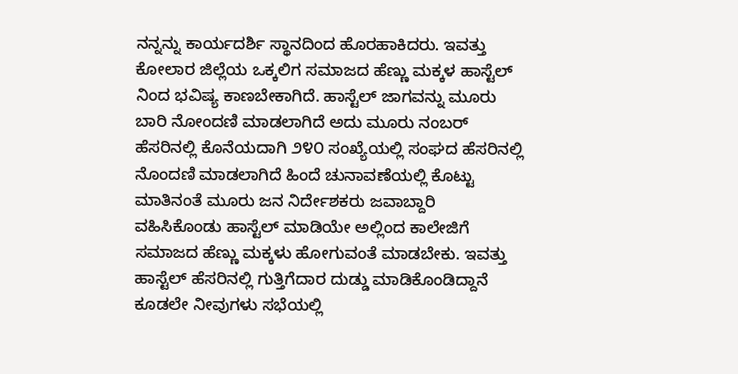ನನ್ನನ್ನು ಕಾರ್ಯದರ್ಶಿ ಸ್ಥಾನದಿಂದ ಹೊರಹಾಕಿದರು. ಇವತ್ತು ಕೋಲಾರ ಜಿಲ್ಲೆಯ ಒಕ್ಕಲಿಗ ಸಮಾಜದ ಹೆಣ್ಣು ಮಕ್ಕಳ ಹಾಸ್ಟೆಲ್ ನಿಂದ ಭವಿಷ್ಯ ಕಾಣಬೇಕಾಗಿದೆ. ಹಾಸ್ಟೆಲ್ ಜಾಗವನ್ನು ಮೂರು ಬಾರಿ ನೋಂದಣಿ ಮಾಡಲಾಗಿದೆ ಅದು ಮೂರು ನಂಬರ್ ಹೆಸರಿನಲ್ಲಿ ಕೊನೆಯದಾಗಿ ೨೪೦ ಸಂಖ್ಯೆಯಲ್ಲಿ ಸಂಘದ ಹೆಸರಿನಲ್ಲಿ ನೊಂದಣಿ ಮಾಡಲಾಗಿದೆ ಹಿಂದೆ ಚುನಾವಣೆಯಲ್ಲಿ ಕೊಟ್ಟು ಮಾತಿನಂತೆ ಮೂರು ಜನ ನಿರ್ದೇಶಕರು ಜವಾಬ್ದಾರಿ ವಹಿಸಿಕೊಂಡು ಹಾಸ್ಟೆಲ್ ಮಾಡಿಯೇ ಅಲ್ಲಿಂದ ಕಾಲೇಜಿಗೆ ಸಮಾಜದ ಹೆಣ್ಣು ಮಕ್ಕಳು ಹೋಗುವಂತೆ ಮಾಡಬೇಕು. ಇವತ್ತು ಹಾಸ್ಟೆಲ್ ಹೆಸರಿನಲ್ಲಿ ಗುತ್ತಿಗೆದಾರ ದುಡ್ಡು ಮಾಡಿಕೊಂಡಿದ್ದಾನೆ ಕೂಡಲೇ ನೀವುಗಳು ಸಭೆಯಲ್ಲಿ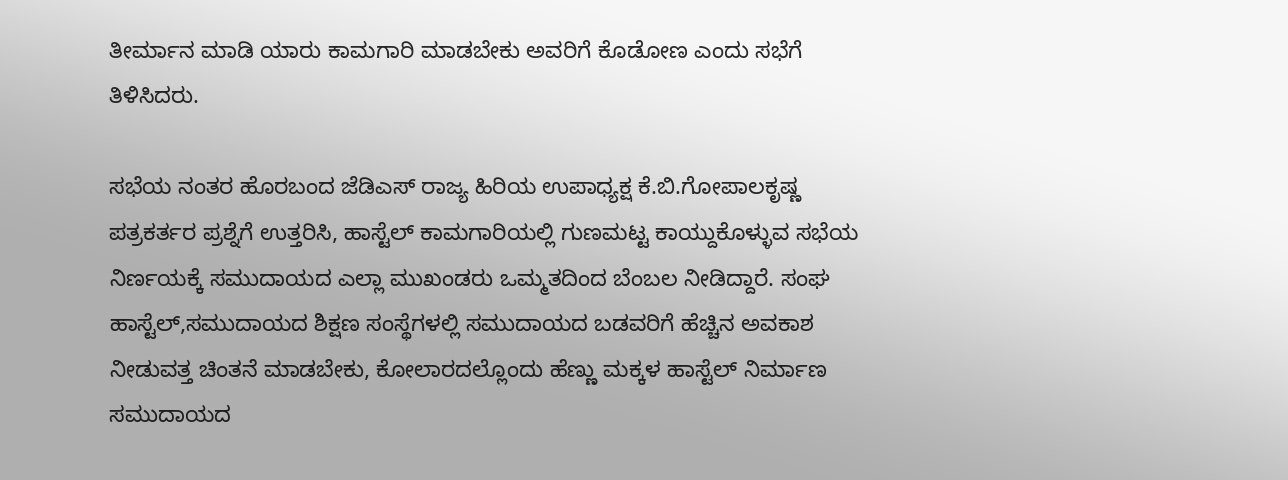ತೀರ್ಮಾನ ಮಾಡಿ ಯಾರು ಕಾಮಗಾರಿ ಮಾಡಬೇಕು ಅವರಿಗೆ ಕೊಡೋಣ ಎಂದು ಸಭೆಗೆ ತಿಳಿಸಿದರು.

ಸಭೆಯ ನಂತರ ಹೊರಬಂದ ಜೆಡಿಎಸ್ ರಾಜ್ಯ ಹಿರಿಯ ಉಪಾಧ್ಯಕ್ಷ ಕೆ.ಬಿ.ಗೋಪಾಲಕೃಷ್ಣ ಪತ್ರಕರ್ತರ ಪ್ರಶ್ನೆಗೆ ಉತ್ತರಿಸಿ, ಹಾಸ್ಟೆಲ್ ಕಾಮಗಾರಿಯಲ್ಲಿ ಗುಣಮಟ್ಟ ಕಾಯ್ದುಕೊಳ್ಳುವ ಸಭೆಯ ನಿರ್ಣಯಕ್ಕೆ ಸಮುದಾಯದ ಎಲ್ಲಾ ಮುಖಂಡರು ಒಮ್ಮತದಿಂದ ಬೆಂಬಲ ನೀಡಿದ್ದಾರೆ. ಸಂಘ ಹಾಸ್ಟೆಲ್,ಸಮುದಾಯದ ಶಿಕ್ಷಣ ಸಂಸ್ಥೆಗಳಲ್ಲಿ ಸಮುದಾಯದ ಬಡವರಿಗೆ ಹೆಚ್ಚಿನ ಅವಕಾಶ ನೀಡುವತ್ತ ಚಿಂತನೆ ಮಾಡಬೇಕು, ಕೋಲಾರದಲ್ಲೊಂದು ಹೆಣ್ಣು ಮಕ್ಕಳ ಹಾಸ್ಟೆಲ್ ನಿರ್ಮಾಣ ಸಮುದಾಯದ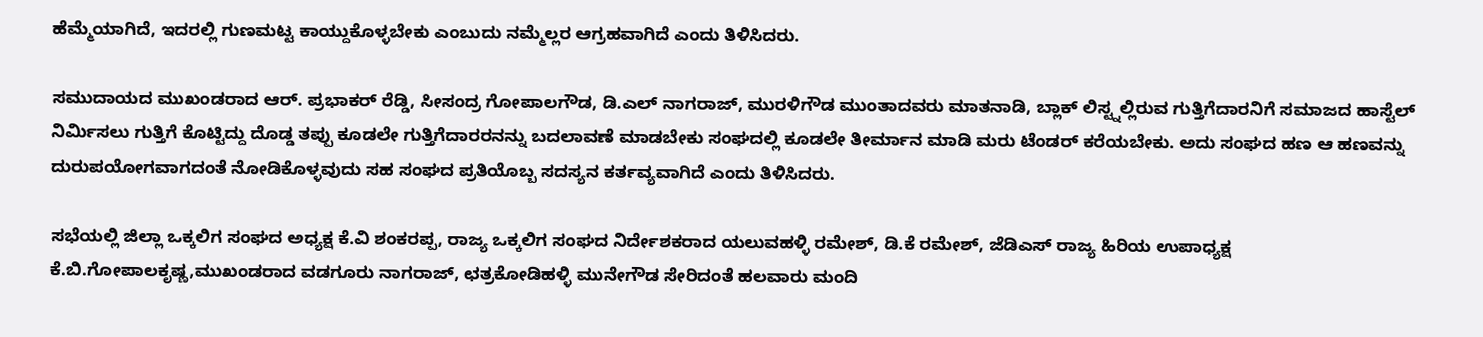ಹೆಮ್ಮೆಯಾಗಿದೆ, ಇದರಲ್ಲಿ ಗುಣಮಟ್ಟ ಕಾಯ್ದುಕೊಳ್ಳಬೇಕು ಎಂಬುದು ನಮ್ಮೆಲ್ಲರ ಆಗ್ರಹವಾಗಿದೆ ಎಂದು ತಿಳಿಸಿದರು.

ಸಮುದಾಯದ ಮುಖಂಡರಾದ ಆರ್. ಪ್ರಭಾಕರ್ ರೆಡ್ಡಿ, ಸೀಸಂದ್ರ ಗೋಪಾಲಗೌಡ, ಡಿ.ಎಲ್ ನಾಗರಾಜ್, ಮುರಳಿಗೌಡ ಮುಂತಾದವರು ಮಾತನಾಡಿ, ಬ್ಲಾಕ್ ಲಿಸ್ಟ್ನಲ್ಲಿರುವ ಗುತ್ತಿಗೆದಾರನಿಗೆ ಸಮಾಜದ ಹಾಸ್ಟೆಲ್ ನಿರ್ಮಿಸಲು ಗುತ್ತಿಗೆ ಕೊಟ್ಟಿದ್ದು ದೊಡ್ಡ ತಪ್ಪು ಕೂಡಲೇ ಗುತ್ತಿಗೆದಾರರನನ್ನು ಬದಲಾವಣೆ ಮಾಡಬೇಕು ಸಂಘದಲ್ಲಿ ಕೂಡಲೇ ತೀರ್ಮಾನ ಮಾಡಿ ಮರು ಟೆಂಡರ್ ಕರೆಯಬೇಕು. ಅದು ಸಂಘದ ಹಣ ಆ ಹಣವನ್ನು ದುರುಪಯೋಗವಾಗದಂತೆ ನೋಡಿಕೊಳ್ಳವುದು ಸಹ ಸಂಘದ ಪ್ರತಿಯೊಬ್ಬ ಸದಸ್ಯನ ಕರ್ತವ್ಯವಾಗಿದೆ ಎಂದು ತಿಳಿಸಿದರು.

ಸಭೆಯಲ್ಲಿ ಜಿಲ್ಲಾ ಒಕ್ಕಲಿಗ ಸಂಘದ ಅಧ್ಯಕ್ಷ ಕೆ.ವಿ ಶಂಕರಪ್ಪ, ರಾಜ್ಯ ಒಕ್ಕಲಿಗ ಸಂಘದ ನಿರ್ದೇಶಕರಾದ ಯಲುವಹಳ್ಳಿ ರಮೇಶ್, ಡಿ.ಕೆ ರಮೇಶ್, ಜೆಡಿಎಸ್ ರಾಜ್ಯ ಹಿರಿಯ ಉಪಾಧ್ಯಕ್ಷ ಕೆ.ಬಿ.ಗೋಪಾಲಕೃಷ್ಣ,ಮುಖಂಡರಾದ ವಡಗೂರು ನಾಗರಾಜ್, ಛತ್ರಕೋಡಿಹಳ್ಳಿ ಮುನೇಗೌಡ ಸೇರಿದಂತೆ ಹಲವಾರು ಮಂದಿ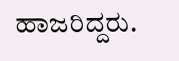ಹಾಜರಿದ್ದರು.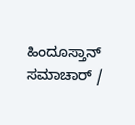ಹಿಂದೂಸ್ತಾನ್ ಸಮಾಚಾರ್ /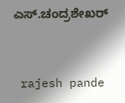ಎಸ್.ಚಂದ್ರಶೇಖರ್


 rajesh pande